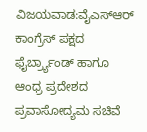ವಿಜಯವಾಡ:ವೈಎಸ್ಆರ್ ಕಾಂಗ್ರೆಸ್ ಪಕ್ಷದ ಫೈರ್ಬ್ರ್ಯಾಂಡ್ ಹಾಗೂ ಆಂಧ್ರ ಪ್ರದೇಶದ ಪ್ರವಾಸೋದ್ಯಮ ಸಚಿವೆ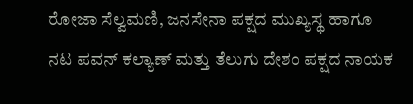ರೋಜಾ ಸೆಲ್ವಮಣಿ, ಜನಸೇನಾ ಪಕ್ಷದ ಮುಖ್ಯಸ್ಥ ಹಾಗೂ ನಟ ಪವನ್ ಕಲ್ಯಾಣ್ ಮತ್ತು ತೆಲುಗು ದೇಶಂ ಪಕ್ಷದ ನಾಯಕ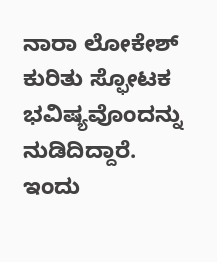ನಾರಾ ಲೋಕೇಶ್ ಕುರಿತು ಸ್ಫೋಟಕ ಭವಿಷ್ಯವೊಂದನ್ನು ನುಡಿದಿದ್ದಾರೆ.
ಇಂದು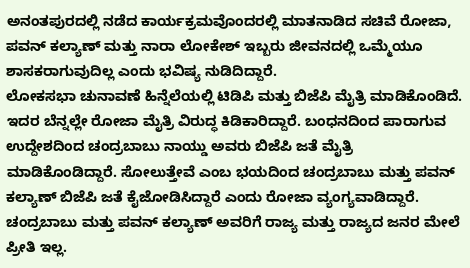ಅನಂತಪುರದಲ್ಲಿ ನಡೆದ ಕಾರ್ಯಕ್ರಮವೊಂದರಲ್ಲಿ ಮಾತನಾಡಿದ ಸಚಿವೆ ರೋಜಾ, ಪವನ್ ಕಲ್ಯಾಣ್ ಮತ್ತು ನಾರಾ ಲೋಕೇಶ್ ಇಬ್ಬರು ಜೀವನದಲ್ಲಿ ಒಮ್ಮೆಯೂ ಶಾಸಕರಾಗುವುದಿಲ್ಲ ಎಂದು ಭವಿಷ್ಯ ನುಡಿದಿದ್ದಾರೆ.
ಲೋಕಸಭಾ ಚುನಾವಣೆ ಹಿನ್ನೆಲೆಯಲ್ಲಿ ಟಿಡಿಪಿ ಮತ್ತು ಬಿಜೆಪಿ ಮೈತ್ರಿ ಮಾಡಿಕೊಂಡಿದೆ. ಇದರ ಬೆನ್ನಲ್ಲೇ ರೋಜಾ ಮೈತ್ರಿ ವಿರುದ್ಧ ಕಿಡಿಕಾರಿದ್ದಾರೆ. ಬಂಧನದಿಂದ ಪಾರಾಗುವ ಉದ್ದೇಶದಿಂದ ಚಂದ್ರಬಾಬು ನಾಯ್ಡು ಅವರು ಬಿಜೆಪಿ ಜತೆ ಮೈತ್ರಿ ಮಾಡಿಕೊಂಡಿದ್ದಾರೆ. ಸೋಲುತ್ತೇವೆ ಎಂಬ ಭಯದಿಂದ ಚಂದ್ರಬಾಬು ಮತ್ತು ಪವನ್ ಕಲ್ಯಾಣ್ ಬಿಜೆಪಿ ಜತೆ ಕೈಜೋಡಿಸಿದ್ದಾರೆ ಎಂದು ರೋಜಾ ವ್ಯಂಗ್ಯವಾಡಿದ್ದಾರೆ.
ಚಂದ್ರಬಾಬು ಮತ್ತು ಪವನ್ ಕಲ್ಯಾಣ್ ಅವರಿಗೆ ರಾಜ್ಯ ಮತ್ತು ರಾಜ್ಯದ ಜನರ ಮೇಲೆ ಪ್ರೀತಿ ಇಲ್ಲ.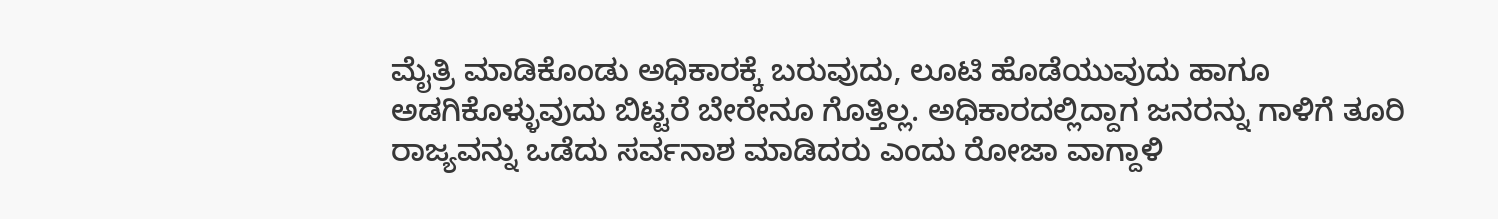ಮೈತ್ರಿ ಮಾಡಿಕೊಂಡು ಅಧಿಕಾರಕ್ಕೆ ಬರುವುದು, ಲೂಟಿ ಹೊಡೆಯುವುದು ಹಾಗೂ ಅಡಗಿಕೊಳ್ಳುವುದು ಬಿಟ್ಟರೆ ಬೇರೇನೂ ಗೊತ್ತಿಲ್ಲ. ಅಧಿಕಾರದಲ್ಲಿದ್ದಾಗ ಜನರನ್ನು ಗಾಳಿಗೆ ತೂರಿ ರಾಜ್ಯವನ್ನು ಒಡೆದು ಸರ್ವನಾಶ ಮಾಡಿದರು ಎಂದು ರೋಜಾ ವಾಗ್ದಾಳಿ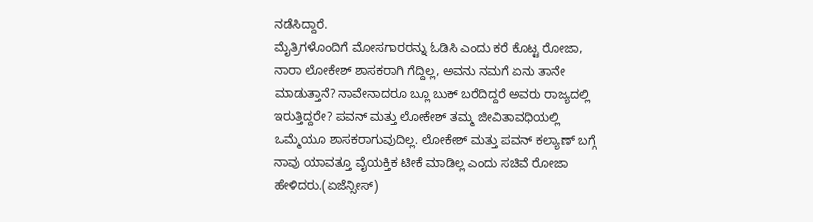ನಡೆಸಿದ್ದಾರೆ.
ಮೈತ್ರಿಗಳೊಂದಿಗೆ ಮೋಸಗಾರರನ್ನು ಓಡಿಸಿ ಎಂದು ಕರೆ ಕೊಟ್ಟ ರೋಜಾ, ನಾರಾ ಲೋಕೇಶ್ ಶಾಸಕರಾಗಿ ಗೆದ್ದಿಲ್ಲ, ಅವನು ನಮಗೆ ಏನು ತಾನೇ ಮಾಡುತ್ತಾನೆ? ನಾವೇನಾದರೂ ಬ್ಲೂ ಬುಕ್ ಬರೆದಿದ್ದರೆ ಅವರು ರಾಜ್ಯದಲ್ಲಿ ಇರುತ್ತಿದ್ದರೇ? ಪವನ್ ಮತ್ತು ಲೋಕೇಶ್ ತಮ್ಮ ಜೀವಿತಾವಧಿಯಲ್ಲಿ ಒಮ್ಮೆಯೂ ಶಾಸಕರಾಗುವುದಿಲ್ಲ. ಲೋಕೇಶ್ ಮತ್ತು ಪವನ್ ಕಲ್ಯಾಣ್ ಬಗ್ಗೆ ನಾವು ಯಾವತ್ತೂ ವೈಯಕ್ತಿಕ ಟೀಕೆ ಮಾಡಿಲ್ಲ ಎಂದು ಸಚಿವೆ ರೋಜಾ ಹೇಳಿದರು.(ಏಜೆನ್ಸೀಸ್)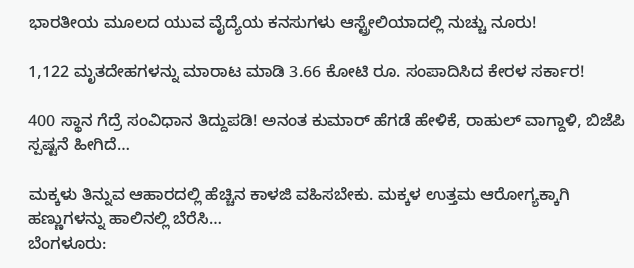ಭಾರತೀಯ ಮೂಲದ ಯುವ ವೈದ್ಯೆಯ ಕನಸುಗಳು ಆಸ್ಟ್ರೇಲಿಯಾದಲ್ಲಿ ನುಚ್ಚು ನೂರು!

1,122 ಮೃತದೇಹಗಳನ್ನು ಮಾರಾಟ ಮಾಡಿ 3.66 ಕೋಟಿ ರೂ. ಸಂಪಾದಿಸಿದ ಕೇರಳ ಸರ್ಕಾರ!

400 ಸ್ಥಾನ ಗೆದ್ರೆ ಸಂವಿಧಾನ ತಿದ್ದುಪಡಿ! ಅನಂತ ಕುಮಾರ್ ಹೆಗಡೆ ಹೇಳಿಕೆ, ರಾಹುಲ್ ವಾಗ್ದಾಳಿ, ಬಿಜೆಪಿ ಸ್ಪಷ್ಟನೆ ಹೀಗಿದೆ…

ಮಕ್ಕಳು ತಿನ್ನುವ ಆಹಾರದಲ್ಲಿ ಹೆಚ್ಚಿನ ಕಾಳಜಿ ವಹಿಸಬೇಕು. ಮಕ್ಕಳ ಉತ್ತಮ ಆರೋಗ್ಯಕ್ಕಾಗಿ ಹಣ್ಣುಗಳನ್ನು ಹಾಲಿನಲ್ಲಿ ಬೆರೆಸಿ…
ಬೆಂಗಳೂರು: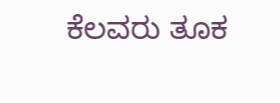ಕೆಲವರು ತೂಕ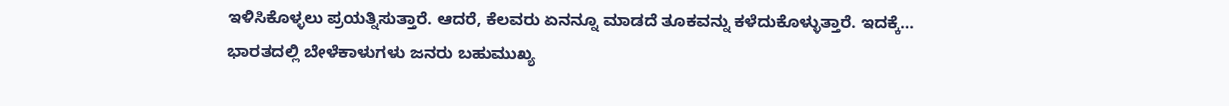ಇಳಿಸಿಕೊಳ್ಳಲು ಪ್ರಯತ್ನಿಸುತ್ತಾರೆ. ಆದರೆ, ಕೆಲವರು ಏನನ್ನೂ ಮಾಡದೆ ತೂಕವನ್ನು ಕಳೆದುಕೊಳ್ಳುತ್ತಾರೆ. ಇದಕ್ಕೆ…
ಭಾರತದಲ್ಲಿ ಬೇಳೆಕಾಳುಗಳು ಜನರು ಬಹುಮುಖ್ಯ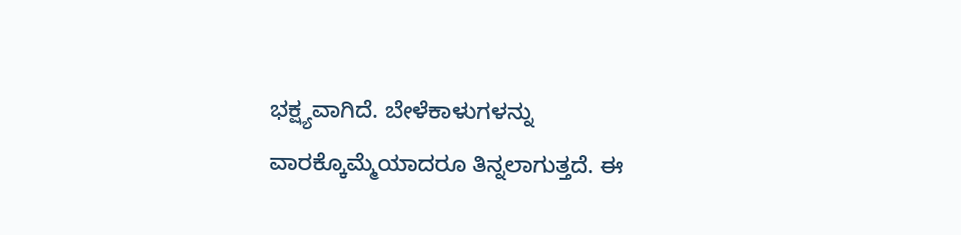ಭಕ್ಷ್ಯವಾಗಿದೆ. ಬೇಳೆಕಾಳುಗಳನ್ನು ವಾರಕ್ಕೊಮ್ಮೆಯಾದರೂ ತಿನ್ನಲಾಗುತ್ತದೆ. ಈ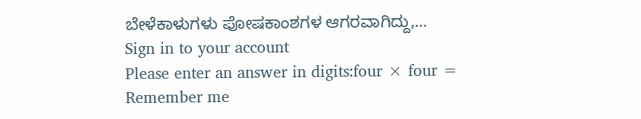ಬೇಳೆಕಾಳುಗಳು ಪೋಷಕಾಂಶಗಳ ಆಗರವಾಗಿದ್ದು,…
Sign in to your account
Please enter an answer in digits:four × four =
Remember me